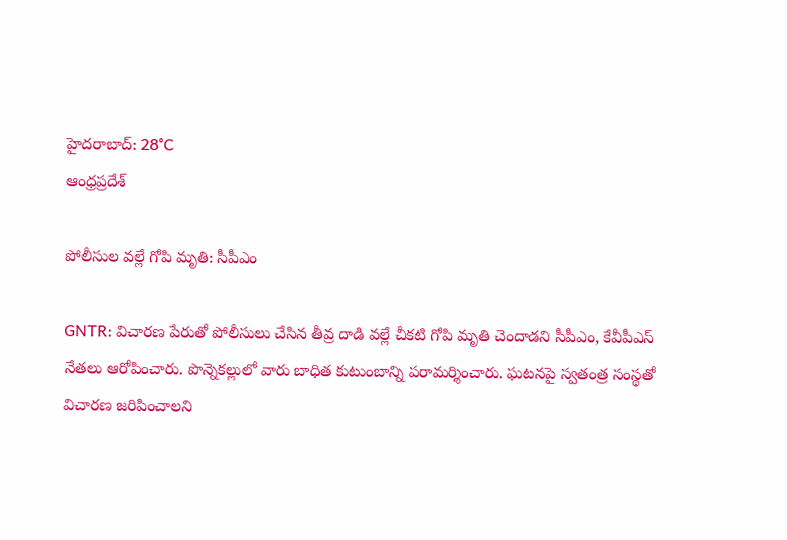హైదరాబాద్: 28°C
ఆంధ్రప్రదేశ్

పోలీసుల వల్లే గోపి మృతి: సీపీఎం

GNTR: విచారణ పేరుతో పోలీసులు చేసిన తీవ్ర దాడి వల్లే చీకటి గోపి మృతి చెందాడని సీపీఎం, కేవీపీఎస్ నేతలు ఆరోపించారు. పొన్నెకల్లులో వారు బాధిత కుటుంబాన్ని పరామర్శించారు. ఘటనపై స్వతంత్ర సంస్థతో విచారణ జరిపించాలని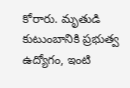కోరారు. మృతుడి కుటుంబానికి ప్రభుత్వ ఉద్యోగం, ఇంటి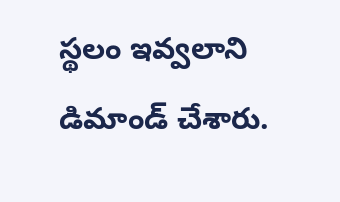స్థలం ఇవ్వలాని డిమాండ్ చేశారు.